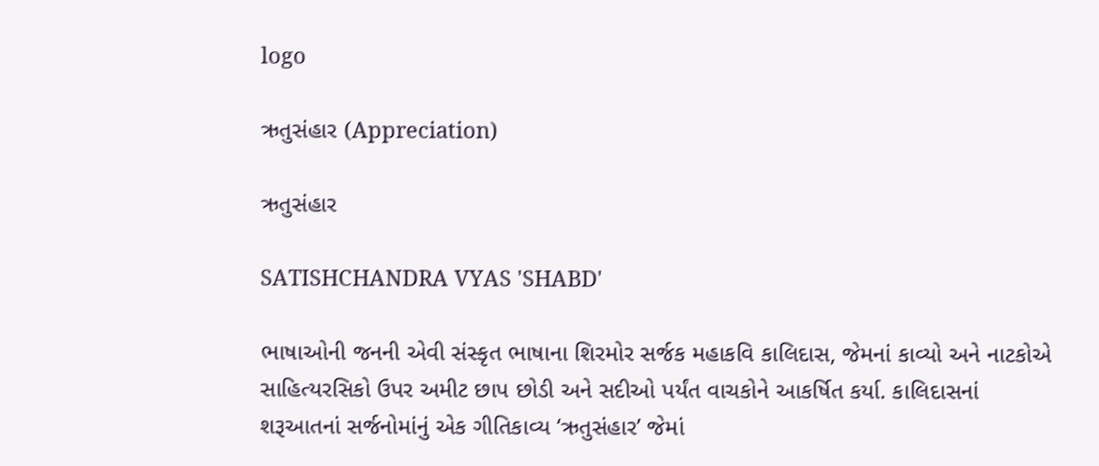logo

ઋતુસંહાર (Appreciation)

ઋતુસંહાર

SATISHCHANDRA VYAS 'SHABD'

ભાષાઓની જનની એવી સંસ્કૃત ભાષાના શિરમોર સર્જક મહાકવિ કાલિદાસ, જેમનાં કાવ્યો અને નાટકોએ સાહિત્યરસિકો ઉપર અમીટ છાપ છોડી અને સદીઓ પર્યંત વાચકોને આકર્ષિત કર્યા. કાલિદાસનાં શરૂઆતનાં સર્જનોમાંનું એક ગીતિકાવ્ય ‘ઋતુસંહાર’ જેમાં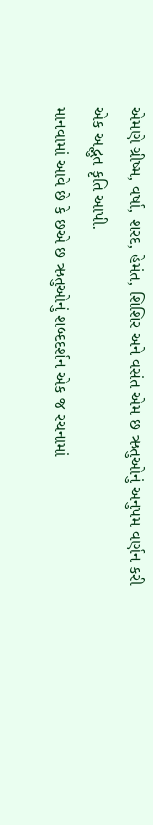એમણે ગ્રીષ્મ, વર્ષા, શરદ, હેમંત, શિશિર અને વસંત એમ છ ઋતુઓનું અનુપમ વર્ણન કરી એક અદ્ભુત કૃતિ આપી.
માનવામાં આવે છે કે છએ છ ઋતુઓનું શબ્દદર્શન એક જ રચનામાં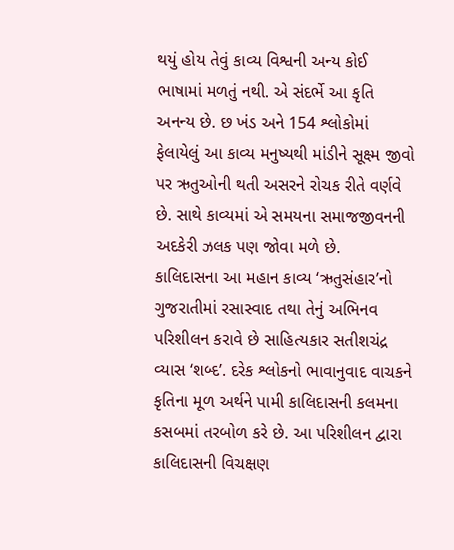થયું હોય તેવું કાવ્ય વિશ્વની અન્ય કોઈ ભાષામાં મળતું નથી. એ સંદર્ભે આ કૃતિ અનન્ય છે. છ ખંડ અને 154 શ્લોકોમાં ફેલાયેલું આ કાવ્ય મનુષ્યથી માંડીને સૂક્ષ્મ જીવો પર ઋતુઓની થતી અસરને રોચક રીતે વર્ણવે છે. સાથે કાવ્યમાં એ સમયના સમાજજીવનની અદકેરી ઝલક પણ જોવા મળે છે.
કાલિદાસના આ મહાન કાવ્ય ‘ઋતુસંહાર’નો ગુજરાતીમાં રસાસ્વાદ તથા તેનું અભિનવ પરિશીલન કરાવે છે સાહિત્યકાર સતીશચંદ્ર વ્યાસ ‘શબ્દ’. દરેક શ્લોકનો ભાવાનુવાદ વાચકને કૃતિના મૂળ અર્થને પામી કાલિદાસની કલમના કસબમાં તરબોળ કરે છે. આ પરિશીલન દ્વારા કાલિદાસની વિચક્ષણ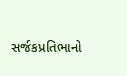સર્જકપ્રતિભાનો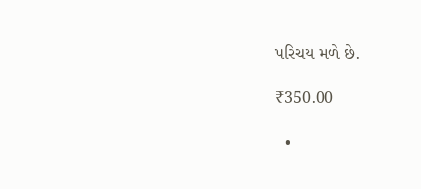પરિચય મળે છે.

₹350.00

  •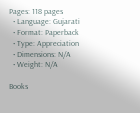Pages: 118 pages
  • Language: Gujarati
  • Format: Paperback
  • Type: Appreciation
  • Dimensions: N/A
  • Weight: N/A

Books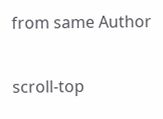from same Author

scroll-top